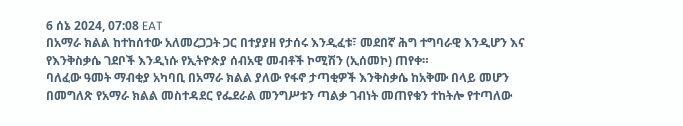6 ሰኔ 2024, 07:08 EAT
በአማራ ክልል ከተከሰተው አለመረጋጋት ጋር በተያያዘ የታሰሩ እንዲፈቱ፣ መደበኛ ሕግ ተግባራዊ እንዲሆን እና የእንቅስቃሴ ገደቦች እንዲነሱ የኢትዮጵያ ሰብአዊ መብቶች ኮሚሽን (ኢሰመኮ) ጠየቀ።
ባለፈው ዓመት ማብቂያ አካባቢ በአማራ ክልል ያለው የፋኖ ታጣቂዎች እንቅስቃሴ ከአቅሙ በላይ መሆን በመግለጽ የአማራ ክልል መስተዳደር የፌደራል መንግሥቱን ጣልቃ ገብነት መጠየቁን ተከትሎ የተጣለው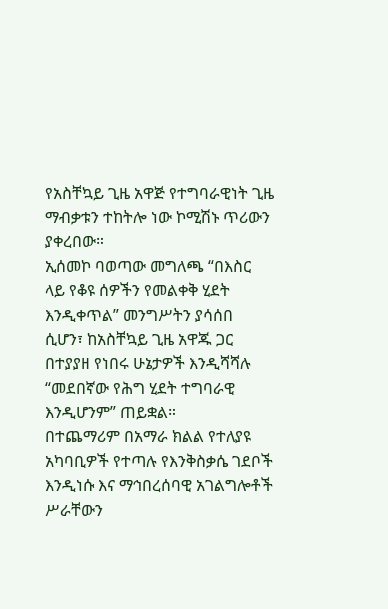የአስቸኳይ ጊዜ አዋጅ የተግባራዊነት ጊዜ ማብቃቱን ተከትሎ ነው ኮሚሽኑ ጥሪውን ያቀረበው።
ኢሰመኮ ባወጣው መግለጫ “በእስር ላይ የቆዩ ሰዎችን የመልቀቅ ሂደት እንዲቀጥል” መንግሥትን ያሳሰበ ሲሆን፣ ከአስቸኳይ ጊዜ አዋጁ ጋር በተያያዘ የነበሩ ሁኔታዎች እንዲሻሻሉ “መደበኛው የሕግ ሂደት ተግባራዊ እንዲሆንም” ጠይቋል።
በተጨማሪም በአማራ ክልል የተለያዩ አካባቢዎች የተጣሉ የእንቅስቃሴ ገደቦች እንዲነሱ እና ማኅበረሰባዊ አገልግሎቶች ሥራቸውን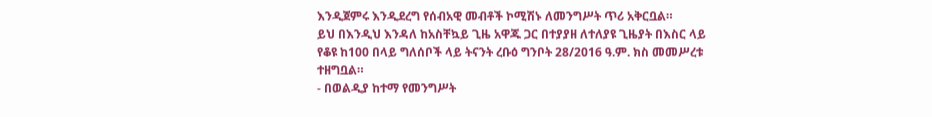እንዲጀምሩ እንዲደረግ የሰብአዊ መብቶች ኮሚሽኑ ለመንግሥት ጥሪ አቅርቧል።
ይህ በእንዲህ እንዳለ ከአስቸኳይ ጊዜ አዋጁ ጋር በተያያዘ ለተለያዩ ጊዜያት በእስር ላይ የቆዩ ከ100 በላይ ግለሰቦች ላይ ትናንት ረቡዕ ግንቦት 28/2016 ዓ.ም. ክስ መመሥረቱ ተዘግቧል።
- በወልዲያ ከተማ የመንግሥት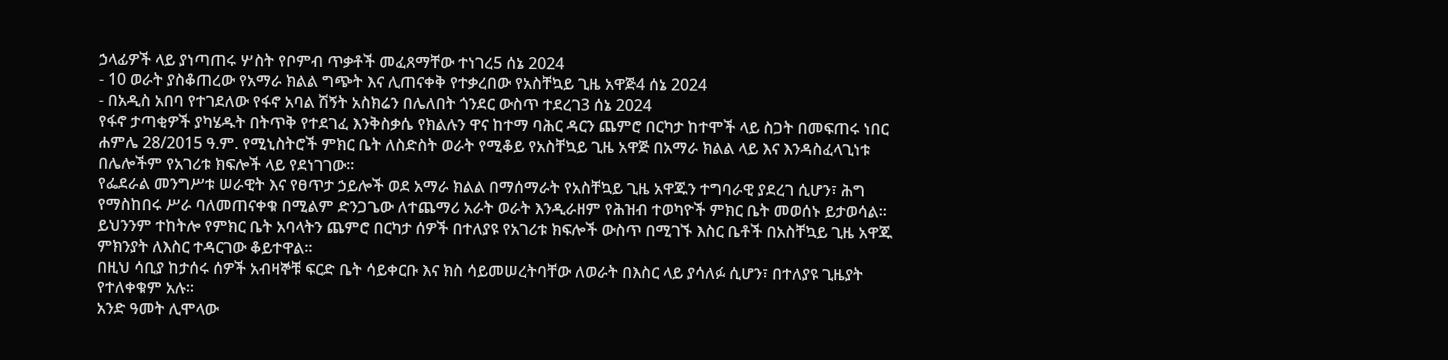ኃላፊዎች ላይ ያነጣጠሩ ሦስት የቦምብ ጥቃቶች መፈጸማቸው ተነገረ5 ሰኔ 2024
- 10 ወራት ያስቆጠረው የአማራ ክልል ግጭት እና ሊጠናቀቅ የተቃረበው የአስቸኳይ ጊዜ አዋጅ4 ሰኔ 2024
- በአዲስ አበባ የተገደለው የፋኖ አባል ሽኝት አስክሬን በሌለበት ጎንደር ውስጥ ተደረገ3 ሰኔ 2024
የፋኖ ታጣቂዎች ያካሄዱት በትጥቅ የተደገፈ እንቅስቃሴ የክልሉን ዋና ከተማ ባሕር ዳርን ጨምሮ በርካታ ከተሞች ላይ ስጋት በመፍጠሩ ነበር ሐምሌ 28/2015 ዓ.ም. የሚኒስትሮች ምክር ቤት ለስድስት ወራት የሚቆይ የአስቸኳይ ጊዜ አዋጅ በአማራ ክልል ላይ እና እንዳስፈላጊነቱ በሌሎችም የአገሪቱ ክፍሎች ላይ የደነገገው።
የፌደራል መንግሥቱ ሠራዊት እና የፀጥታ ኃይሎች ወደ አማራ ክልል በማሰማራት የአስቸኳይ ጊዜ አዋጁን ተግባራዊ ያደረገ ሲሆን፣ ሕግ የማስከበሩ ሥራ ባለመጠናቀቁ በሚልም ድንጋጌው ለተጨማሪ አራት ወራት እንዲራዘም የሕዝብ ተወካዮች ምክር ቤት መወሰኑ ይታወሳል።
ይህንንም ተከትሎ የምክር ቤት አባላትን ጨምሮ በርካታ ሰዎች በተለያዩ የአገሪቱ ክፍሎች ውስጥ በሚገኙ እስር ቤቶች በአስቸኳይ ጊዜ አዋጁ ምክንያት ለእስር ተዳርገው ቆይተዋል።
በዚህ ሳቢያ ከታሰሩ ሰዎች አብዛኞቹ ፍርድ ቤት ሳይቀርቡ እና ክስ ሳይመሠረትባቸው ለወራት በእስር ላይ ያሳለፉ ሲሆን፣ በተለያዩ ጊዜያት የተለቀቁም አሉ።
አንድ ዓመት ሊሞላው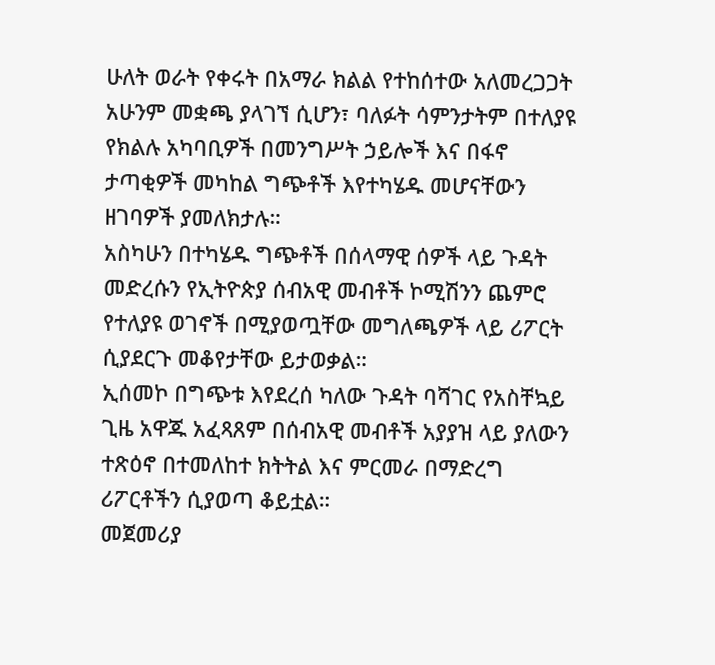ሁለት ወራት የቀሩት በአማራ ክልል የተከሰተው አለመረጋጋት አሁንም መቋጫ ያላገኘ ሲሆን፣ ባለፉት ሳምንታትም በተለያዩ የክልሉ አካባቢዎች በመንግሥት ኃይሎች እና በፋኖ ታጣቂዎች መካከል ግጭቶች እየተካሄዱ መሆናቸውን ዘገባዎች ያመለክታሉ።
አስካሁን በተካሄዱ ግጭቶች በሰላማዊ ሰዎች ላይ ጉዳት መድረሱን የኢትዮጵያ ሰብአዊ መብቶች ኮሚሽንን ጨምሮ የተለያዩ ወገኖች በሚያወጧቸው መግለጫዎች ላይ ሪፖርት ሲያደርጉ መቆየታቸው ይታወቃል።
ኢሰመኮ በግጭቱ እየደረሰ ካለው ጉዳት ባሻገር የአስቸኳይ ጊዜ አዋጁ አፈጻጸም በሰብአዊ መብቶች አያያዝ ላይ ያለውን ተጽዕኖ በተመለከተ ክትትል እና ምርመራ በማድረግ ሪፖርቶችን ሲያወጣ ቆይቷል።
መጀመሪያ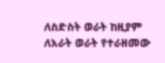ለስድስት ወራት ከዚያም ለአራት ወራት የተራዘመው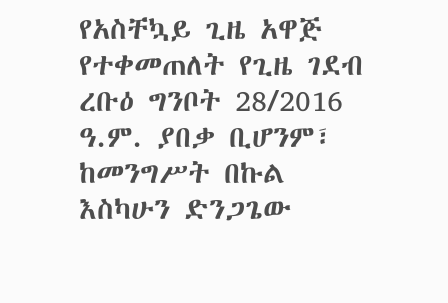የአስቸኳይ ጊዜ አዋጅ የተቀመጠለት የጊዜ ገደብ ረቡዕ ግንቦት 28/2016 ዓ.ም. ያበቃ ቢሆንም፣ ከመንግሥት በኩል እስካሁን ድንጋጌው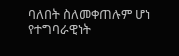ባለበት ስለመቀጠሉም ሆነ የተግባራዊነት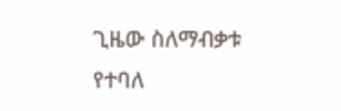ጊዜው ስለማብቃቱ የተባለ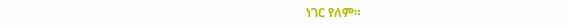ነገር የለም።